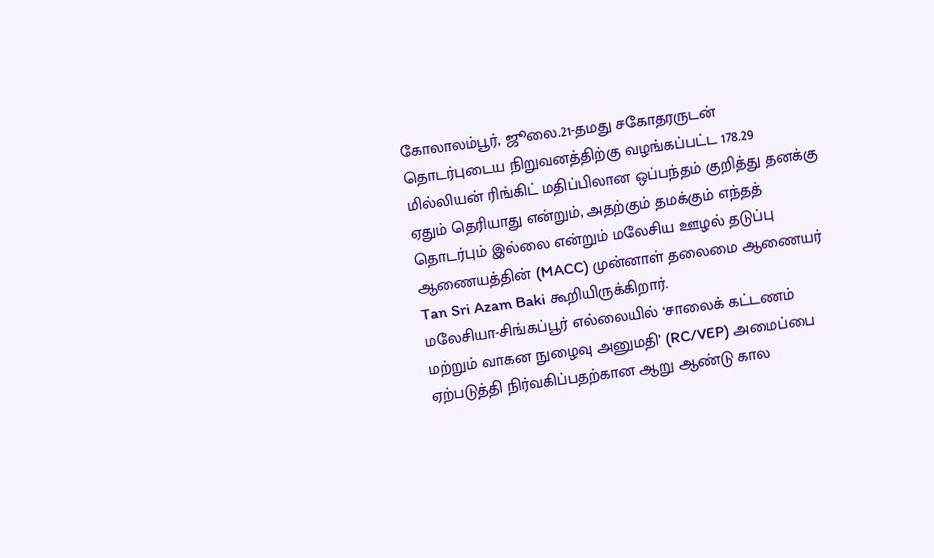கோலாலம்பூர், ஜூலை.21-தமது சகோதரருடன் தொடர்புடைய நிறுவனத்திற்கு வழங்கப்பட்ட 178.29 மில்லியன் ரிங்கிட் மதிப்பிலான ஒப்பந்தம் குறித்து தனக்கு ஏதும் தெரியாது என்றும், அதற்கும் தமக்கும் எந்தத் தொடர்பும் இல்லை என்றும் மலேசிய ஊழல் தடுப்பு ஆணையத்தின் (MACC) முன்னாள் தலைமை ஆணையர் Tan Sri Azam Baki கூறியிருக்கிறார்.
மலேசியா-சிங்கப்பூர் எல்லையில் ‘சாலைக் கட்டணம் மற்றும் வாகன நுழைவு அனுமதி’ (RC/VEP) அமைப்பை ஏற்படுத்தி நிர்வகிப்பதற்கான ஆறு ஆண்டு கால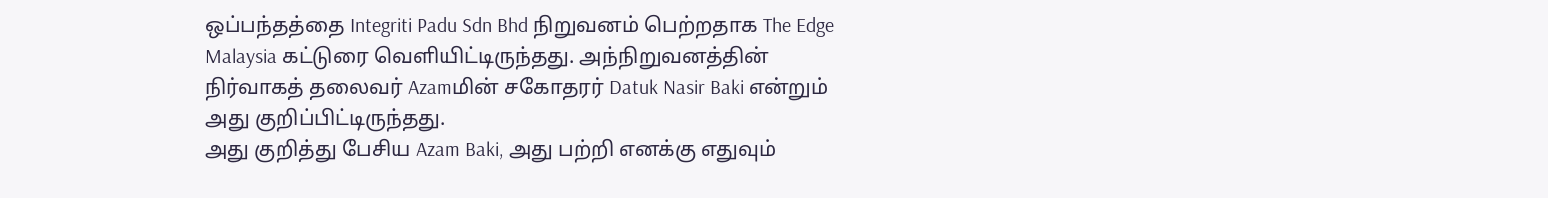ஒப்பந்தத்தை Integriti Padu Sdn Bhd நிறுவனம் பெற்றதாக The Edge Malaysia கட்டுரை வெளியிட்டிருந்தது. அந்நிறுவனத்தின் நிர்வாகத் தலைவர் Azamமின் சகோதரர் Datuk Nasir Baki என்றும் அது குறிப்பிட்டிருந்தது.
அது குறித்து பேசிய Azam Baki, அது பற்றி எனக்கு எதுவும்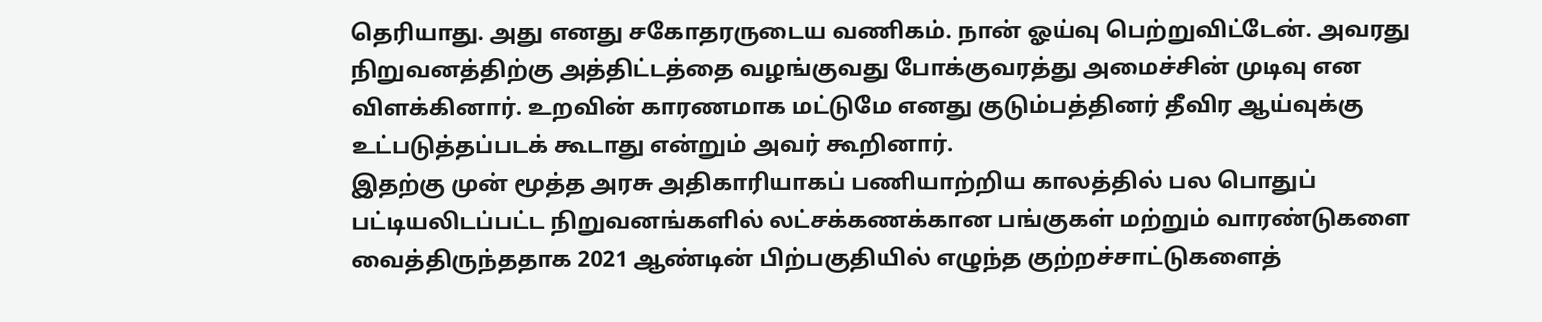தெரியாது. அது எனது சகோதரருடைய வணிகம். நான் ஓய்வு பெற்றுவிட்டேன். அவரது நிறுவனத்திற்கு அத்திட்டத்தை வழங்குவது போக்குவரத்து அமைச்சின் முடிவு என விளக்கினார். உறவின் காரணமாக மட்டுமே எனது குடும்பத்தினர் தீவிர ஆய்வுக்கு உட்படுத்தப்படக் கூடாது என்றும் அவர் கூறினார்.
இதற்கு முன் மூத்த அரசு அதிகாரியாகப் பணியாற்றிய காலத்தில் பல பொதுப் பட்டியலிடப்பட்ட நிறுவனங்களில் லட்சக்கணக்கான பங்குகள் மற்றும் வாரண்டுகளை வைத்திருந்ததாக 2021 ஆண்டின் பிற்பகுதியில் எழுந்த குற்றச்சாட்டுகளைத்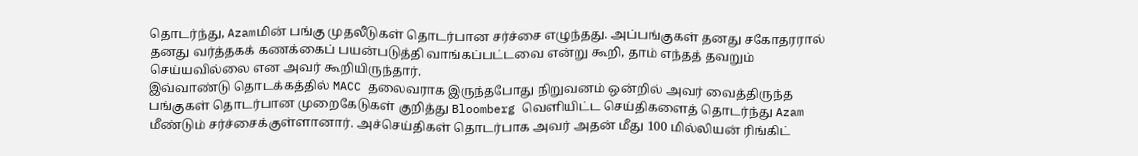தொடர்ந்து, Azamமின் பங்கு முதலீடுகள் தொடர்பான சர்ச்சை எழுந்தது. அப்பங்குகள் தனது சகோதரரால் தனது வர்த்தகக் கணக்கைப் பயன்படுத்தி வாங்கப்பட்டவை என்று கூறி, தாம் எந்தத் தவறும் செய்யவில்லை என அவர் கூறியிருந்தார்.
இவ்வாண்டு தொடக்கத்தில் MACC தலைவராக இருந்தபோது நிறுவனம் ஒன்றில் அவர் வைத்திருந்த பங்குகள் தொடர்பான முறைகேடுகள் குறித்து Bloomberg வெளியிட்ட செய்திகளைத் தொடர்ந்து Azam மீண்டும் சர்ச்சைக்குள்ளானார். அச்செய்திகள் தொடர்பாக அவர் அதன் மீது 100 மில்லியன் ரிங்கிட்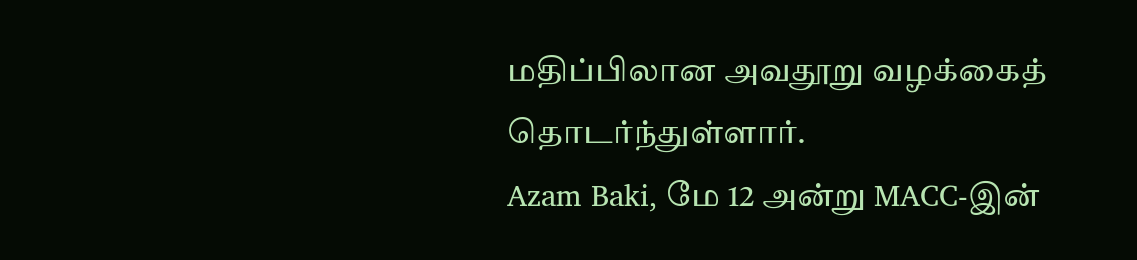மதிப்பிலான அவதூறு வழக்கைத் தொடர்ந்துள்ளார்.
Azam Baki, மே 12 அன்று MACC-இன்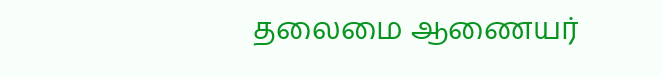தலைமை ஆணையர்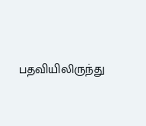பதவியிலிருந்து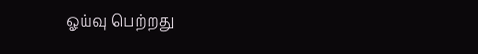ஓய்வு பெற்றது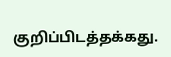குறிப்பிடத்தக்கது.